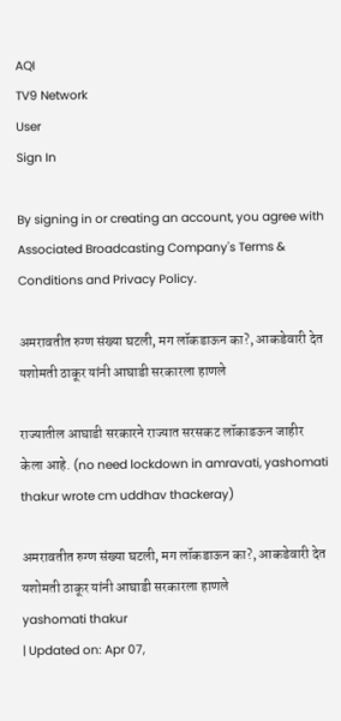AQI
TV9 Network
User
Sign In

By signing in or creating an account, you agree with Associated Broadcasting Company's Terms & Conditions and Privacy Policy.

अमरावतीत रुग्ण संख्या घटली, मग लॉकडाऊन का?, आकडेवारी देत यशोमती ठाकूर यांनी आघाडी सरकारला हाणले

राज्यातील आघाडी सरकारने राज्यात सरसकट लॉकाडऊन जाहीर केला आहे. (no need lockdown in amravati, yashomati thakur wrote cm uddhav thackeray)

अमरावतीत रुग्ण संख्या घटली, मग लॉकडाऊन का?, आकडेवारी देत यशोमती ठाकूर यांनी आघाडी सरकारला हाणले
yashomati thakur
| Updated on: Apr 07,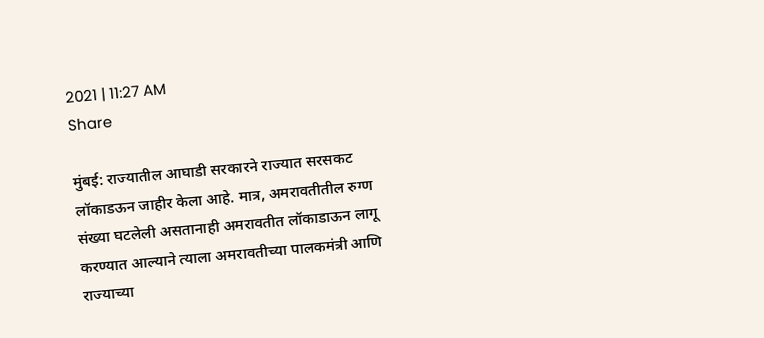2021 | 11:27 AM
Share

मुंबई: राज्यातील आघाडी सरकारने राज्यात सरसकट लॉकाडऊन जाहीर केला आहे. मात्र, अमरावतीतील रुग्ण संख्या घटलेली असतानाही अमरावतीत लॉकाडाऊन लागू करण्यात आल्याने त्याला अमरावतीच्या पालकमंत्री आणि राज्याच्या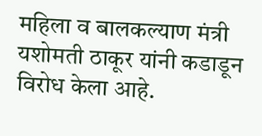महिला व बालकल्याण मंत्री यशोमती ठाकूर यांनी कडाडून विरोध केला आहे.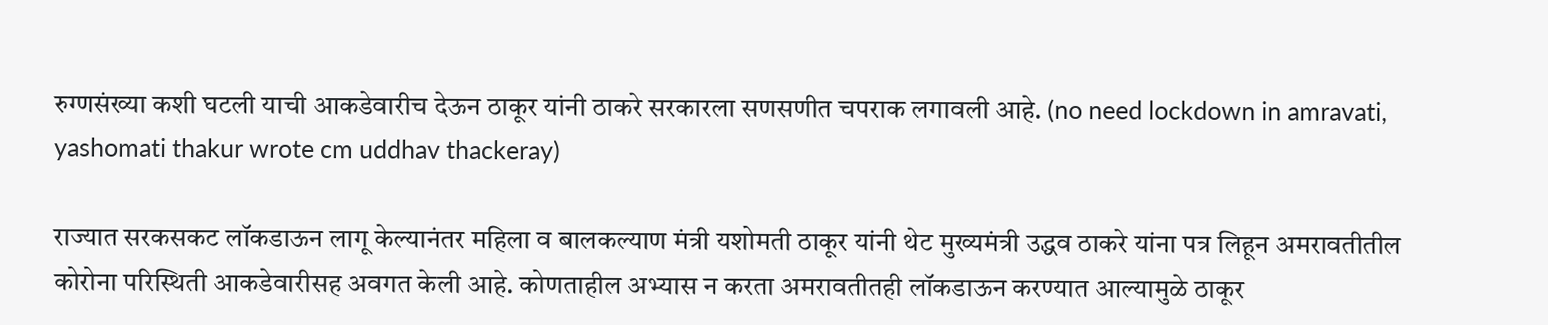रुग्णसंख्या कशी घटली याची आकडेवारीच देऊन ठाकूर यांनी ठाकरे सरकारला सणसणीत चपराक लगावली आहे. (no need lockdown in amravati, yashomati thakur wrote cm uddhav thackeray)

राज्यात सरकसकट लॉकडाऊन लागू केल्यानंतर महिला व बालकल्याण मंत्री यशोमती ठाकूर यांनी थेट मुख्यमंत्री उद्धव ठाकरे यांना पत्र लिहून अमरावतीतील कोरोना परिस्थिती आकडेवारीसह अवगत केली आहे. कोणताहील अभ्यास न करता अमरावतीतही लॉकडाऊन करण्यात आल्यामुळे ठाकूर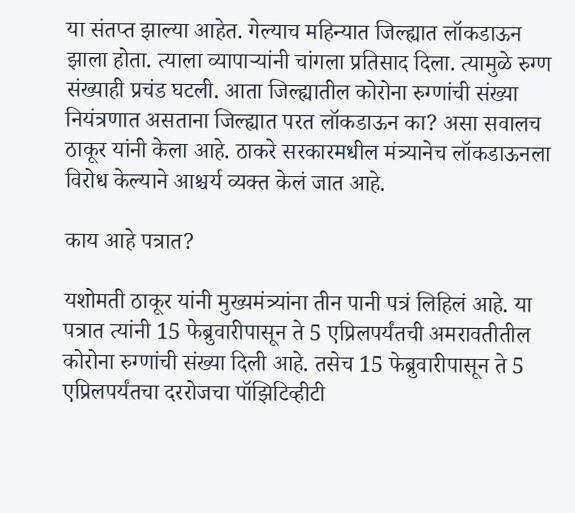या संतप्त झाल्या आहेत. गेल्याच महिन्यात जिल्ह्यात लॉकडाऊन झाला होता. त्याला व्यापाऱ्यांनी चांगला प्रतिसाद दिला. त्यामुळे रुग्ण संख्याही प्रचंड घटली. आता जिल्ह्यातील कोरोना रुग्णांची संख्या नियंत्रणात असताना जिल्ह्यात परत लॉकडाऊन का? असा सवालच ठाकूर यांनी केला आहे. ठाकरे सरकारमधील मंत्र्यानेच लॉकडाऊनला विरोध केल्याने आश्चर्य व्यक्त केलं जात आहे.

काय आहे पत्रात?

यशोमती ठाकूर यांनी मुख्यमंत्र्यांना तीन पानी पत्रं लिहिलं आहे. या पत्रात त्यांनी 15 फेब्रुवारीपासून ते 5 एप्रिलपर्यंतची अमरावतीतील कोरोना रुग्णांची संख्या दिली आहे. तसेच 15 फेब्रुवारीपासून ते 5 एप्रिलपर्यंतचा दररोजचा पॉझिटिव्हीटी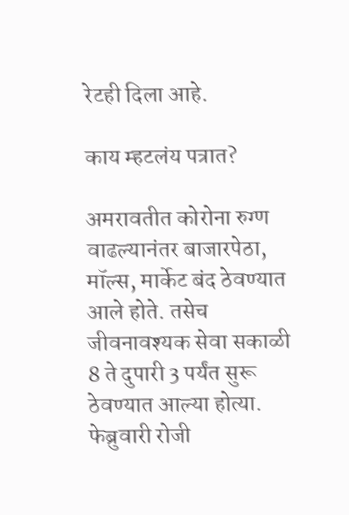रेटही दिला आहे.

काय म्हटलंय पत्रात?

अमरावतीत कोरोना रुग्ण वाढल्यानंतर बाजारपेठा, मॉल्स, मार्केट बंद ठेवण्यात आले होते. तसेच जीवनावश्यक सेवा सकाळी 8 ते दुपारी 3 पर्यंत सुरू ठेवण्यात आल्या होत्या. फेब्रुवारी रोजी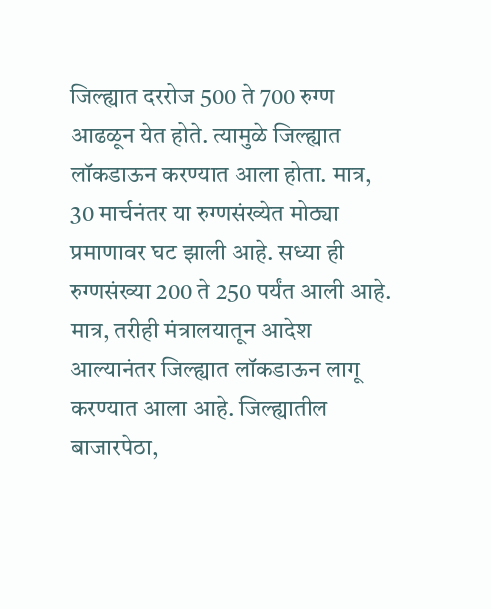जिल्ह्यात दररोज 500 ते 700 रुग्ण आढळून येत होते. त्यामुळे जिल्ह्यात लॉकडाऊन करण्यात आला होता. मात्र, 30 मार्चनंतर या रुग्णसंख्येत मोठ्या प्रमाणावर घट झाली आहे. सध्या ही रुग्णसंख्या 200 ते 250 पर्यंत आली आहे. मात्र, तरीही मंत्रालयातून आदेश आल्यानंतर जिल्ह्यात लॉकडाऊन लागू करण्यात आला आहे. जिल्ह्यातील बाजारपेठा,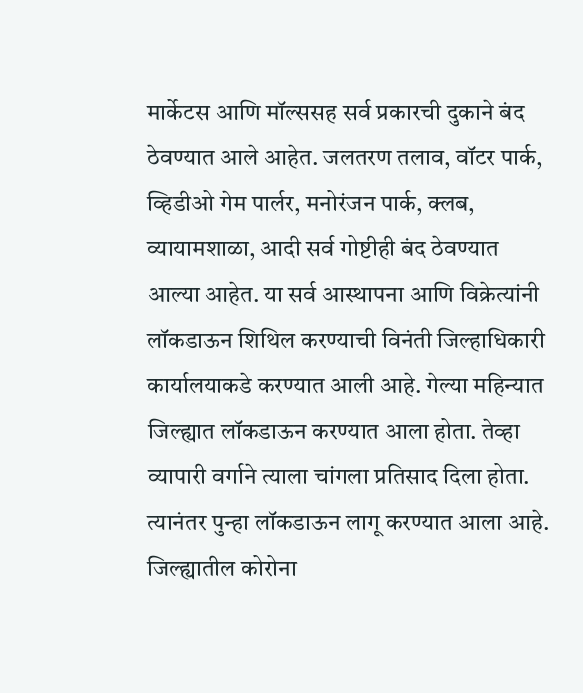मार्केटस आणि मॉल्ससह सर्व प्रकारची दुकाने बंद ठेवण्यात आले आहेत. जलतरण तलाव, वॉटर पार्क, व्हिडीओ गेम पार्लर, मनोरंजन पार्क, क्लब, व्यायामशाळा, आदी सर्व गोष्टीही बंद ठेवण्यात आल्या आहेत. या सर्व आस्थापना आणि विक्रेत्यांनी लॉकडाऊन शिथिल करण्याची विनंती जिल्हाधिकारी कार्यालयाकडे करण्यात आली आहे. गेल्या महिन्यात जिल्ह्यात लॉकडाऊन करण्यात आला होता. तेव्हा व्यापारी वर्गाने त्याला चांगला प्रतिसाद दिला होता. त्यानंतर पुन्हा लॉकडाऊन लागू करण्यात आला आहे. जिल्ह्यातील कोरोना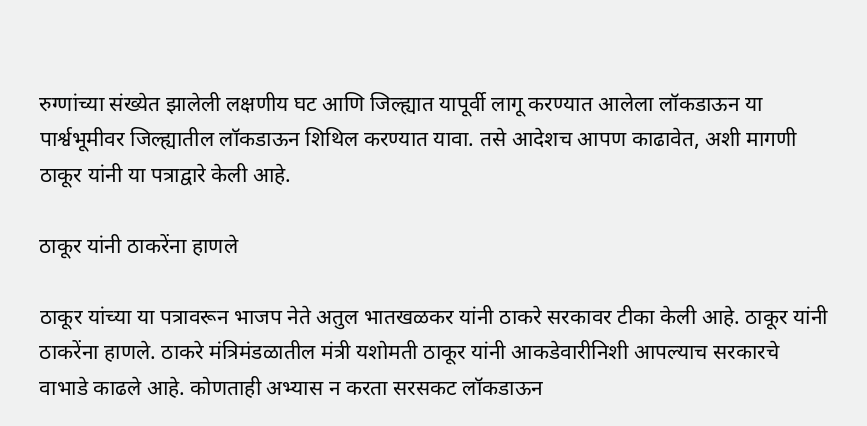रुग्णांच्या संख्येत झालेली लक्षणीय घट आणि जिल्ह्यात यापूर्वी लागू करण्यात आलेला लॉकडाऊन या पार्श्वभूमीवर जिल्ह्यातील लॉकडाऊन शिथिल करण्यात यावा. तसे आदेशच आपण काढावेत, अशी मागणी ठाकूर यांनी या पत्राद्वारे केली आहे.

ठाकूर यांनी ठाकरेंना हाणले

ठाकूर यांच्या या पत्रावरून भाजप नेते अतुल भातखळकर यांनी ठाकरे सरकावर टीका केली आहे. ठाकूर यांनी ठाकरेंना हाणले. ठाकरे मंत्रिमंडळातील मंत्री यशोमती ठाकूर यांनी आकडेवारीनिशी आपल्याच सरकारचे वाभाडे काढले आहे. कोणताही अभ्यास न करता सरसकट लॉकडाऊन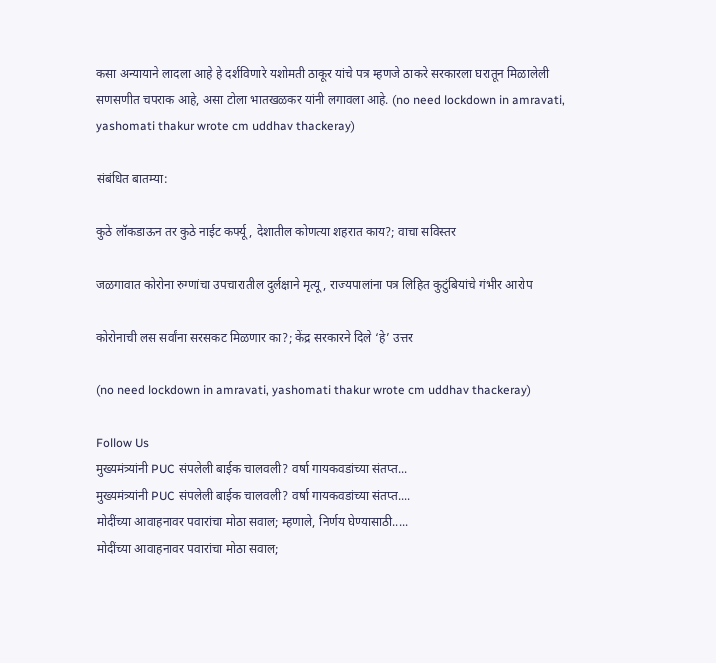कसा अन्यायाने लादला आहे हे दर्शविणारे यशोमती ठाकूर यांचे पत्र म्हणजे ठाकरे सरकारला घरातून मिळालेली सणसणीत चपराक आहे, असा टोला भातखळकर यांनी लगावला आहे. (no need lockdown in amravati, yashomati thakur wrote cm uddhav thackeray)

संबंधित बातम्या:

कुठे लॉकडाऊन तर कुठे नाईट कर्फ्यू, देशातील कोणत्या शहरात काय?; वाचा सविस्तर

जळगावात कोरोना रुग्णांचा उपचारातील दुर्लक्षाने मृत्यू, राज्यपालांना पत्र लिहित कुटुंबियांचे गंभीर आरोप

कोरोनाची लस सर्वांना सरसकट मिळणार का?; केंद्र सरकारने दिले ‘हे’ उत्तर

(no need lockdown in amravati, yashomati thakur wrote cm uddhav thackeray)

Follow Us
मुख्यमंत्र्यांनी PUC संपलेली बाईक चालवली? वर्षा गायकवडांच्या संतप्त...
मुख्यमंत्र्यांनी PUC संपलेली बाईक चालवली? वर्षा गायकवडांच्या संतप्त....
मोदींच्या आवाहनावर पवारांचा मोठा सवाल; म्हणाले, निर्णय घेण्यासाठी.....
मोदींच्या आवाहनावर पवारांचा मोठा सवाल;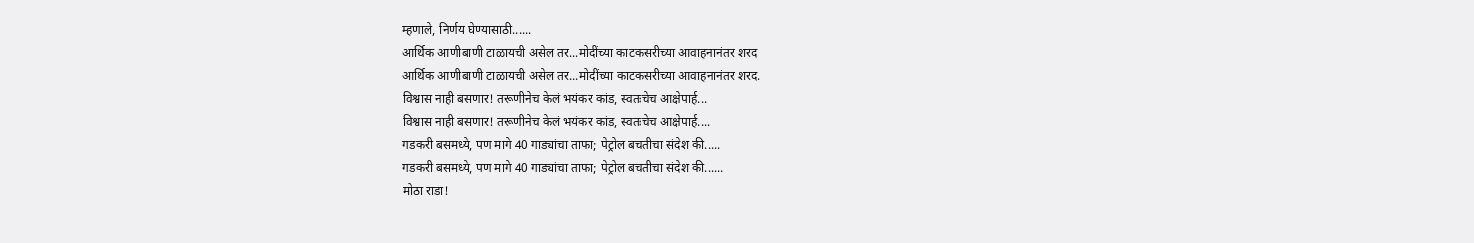म्हणाले, निर्णय घेण्यासाठी......
आर्थिक आणीबाणी टाळायची असेल तर...मोदींच्या काटकसरीच्या आवाहनानंतर शरद
आर्थिक आणीबाणी टाळायची असेल तर...मोदींच्या काटकसरीच्या आवाहनानंतर शरद.
विश्वास नाही बसणार! तरूणीनेच केलं भयंकर कांड, स्वतःचेच आक्षेपार्ह...
विश्वास नाही बसणार! तरूणीनेच केलं भयंकर कांड, स्वतःचेच आक्षेपार्ह....
गडकरी बसमध्ये, पण मागे 40 गाड्यांचा ताफा; पेट्रोल बचतीचा संदेश की.....
गडकरी बसमध्ये, पण मागे 40 गाड्यांचा ताफा; पेट्रोल बचतीचा संदेश की......
मोठा राडा!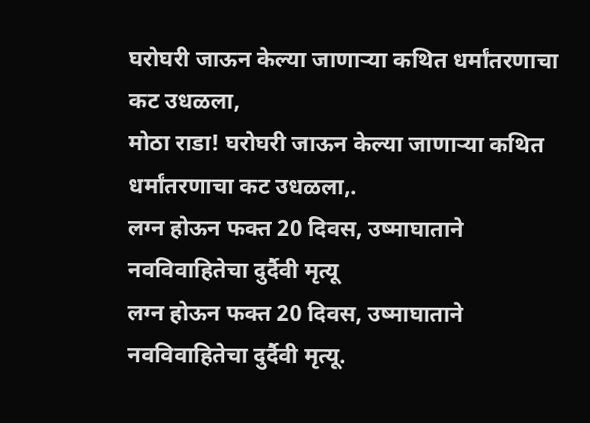घरोघरी जाऊन केल्या जाणाऱ्या कथित धर्मांतरणाचा कट उधळला,
मोठा राडा! घरोघरी जाऊन केल्या जाणाऱ्या कथित धर्मांतरणाचा कट उधळला,.
लग्न होऊन फक्त 20 दिवस, उष्माघाताने नवविवाहितेचा दुर्दैवी मृत्यू
लग्न होऊन फक्त 20 दिवस, उष्माघाताने नवविवाहितेचा दुर्दैवी मृत्यू.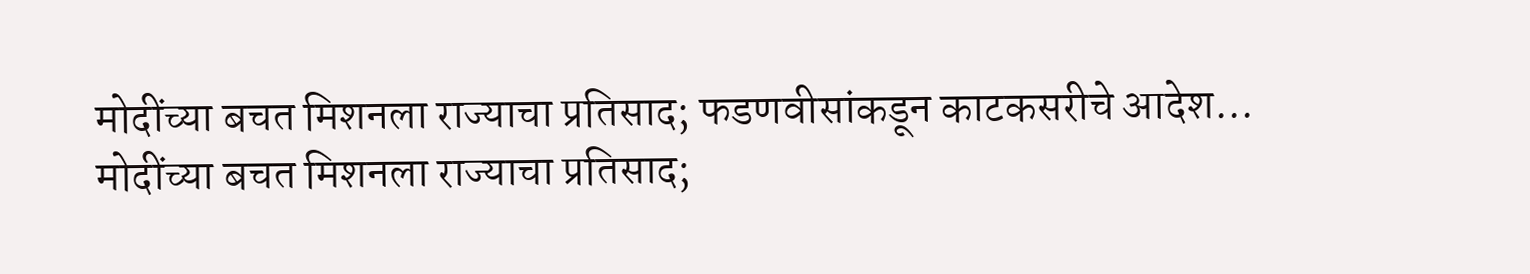मोदींच्या बचत मिशनला राज्याचा प्रतिसाद; फडणवीसांकडून काटकसरीचे आदेश...
मोदींच्या बचत मिशनला राज्याचा प्रतिसाद;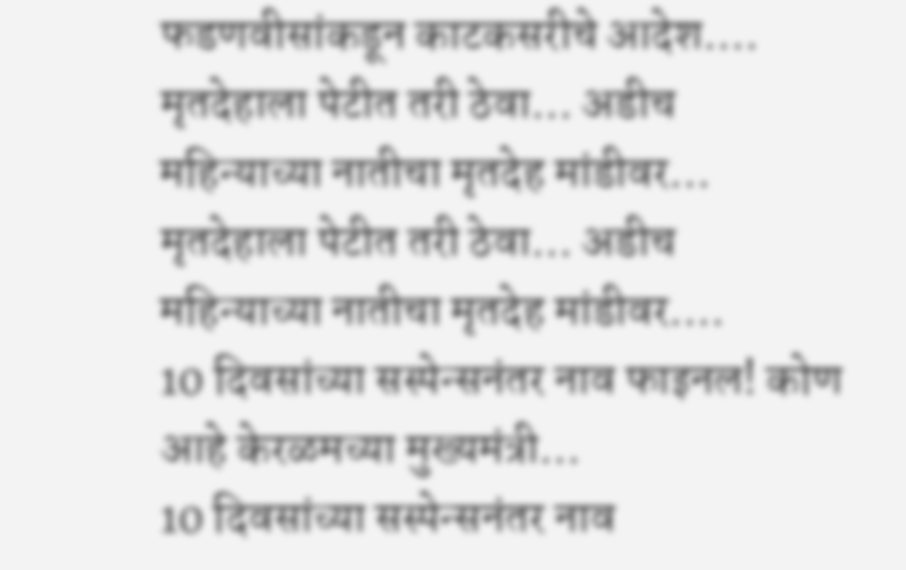फडणवीसांकडून काटकसरीचे आदेश....
मृतदेहाला पेटीत तरी ठेवा... अडीच महिन्याच्या नातीचा मृतदेह मांडीवर...
मृतदेहाला पेटीत तरी ठेवा... अडीच महिन्याच्या नातीचा मृतदेह मांडीवर....
10 दिवसांच्या सस्पेन्सनंतर नाव फाइनल! कोण आहे केरळमच्या मुख्यमंत्री...
10 दिवसांच्या सस्पेन्सनंतर नाव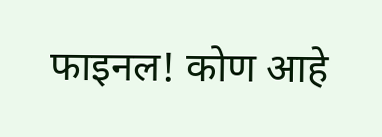फाइनल! कोण आहे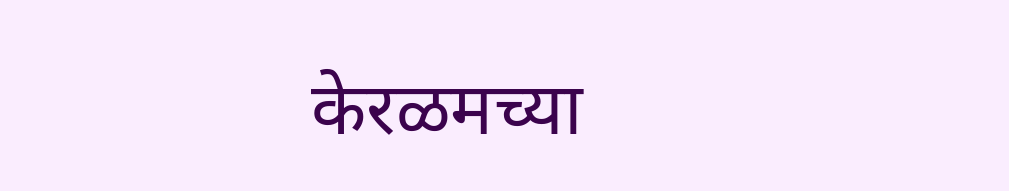केरळमच्या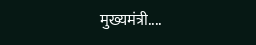मुख्यमंत्री....